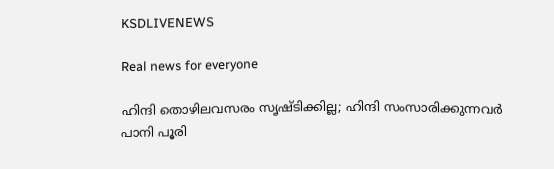KSDLIVENEWS

Real news for everyone

ഹിന്ദി തൊഴിലവസരം സൃഷ്ടിക്കില്ല; ഹിന്ദി സംസാരിക്കുന്നവര്‍ പാനി പൂരി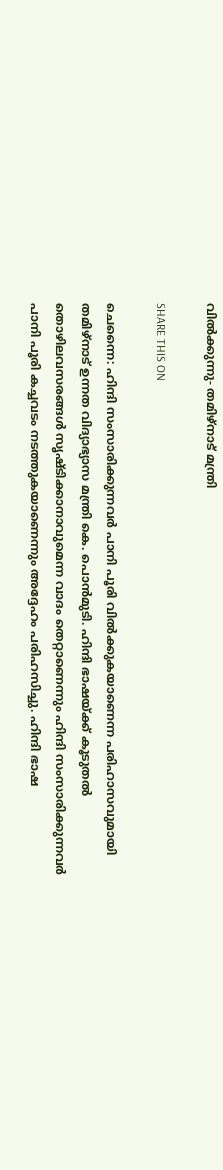വില്‍ക്കുന്നു- തമിഴ്‌നാട് മന്ത്രി

SHARE THIS ON

ചെന്നൈ: ഹിന്ദി സംസാരിക്കുന്നവര്‍ പാനി പൂരി വില്‍ക്കുകയാണെന്ന പരിഹാസവുമായി തമിഴ്‌നാട് ഉന്നത വിദ്യാഭ്യാസ മന്ത്രി കെ. പൊന്‍മുടി. ഹിന്ദി ഭാഷയ്ക്ക് കൂടുതല്‍ തൊഴിലവസരങ്ങള്‍ സൃഷ്ടിക്കാനാവുമെന്ന വാദം തെറ്റാണെന്നും ഹിന്ദി സംസാരിക്കുന്നവര്‍ പാനി പൂരി കച്ചവടം നടത്തുകയാണെന്നും അദ്ദേഹം പരിഹസിച്ചു. ഹിന്ദി ഭാഷ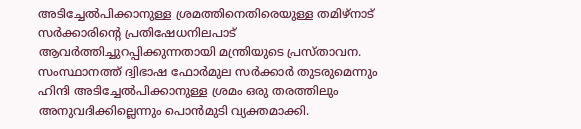അടിച്ചേല്‍പിക്കാനുള്ള ശ്രമത്തിനെതിരെയുള്ള തമിഴ്‌നാട് സര്‍ക്കാരിന്റെ പ്രതിഷേധനിലപാട് ആവര്‍ത്തിച്ചുറപ്പിക്കുന്നതായി മന്ത്രിയുടെ പ്രസ്താവന. സംസ്ഥാനത്ത് ദ്വിഭാഷ ഫോര്‍മുല സര്‍ക്കാര്‍ തുടരുമെന്നും ഹിന്ദി അടിച്ചേല്‍പിക്കാനുള്ള ശ്രമം ഒരു തരത്തിലും അനുവദിക്കില്ലെന്നും പൊന്‍മുടി വ്യക്തമാക്കി.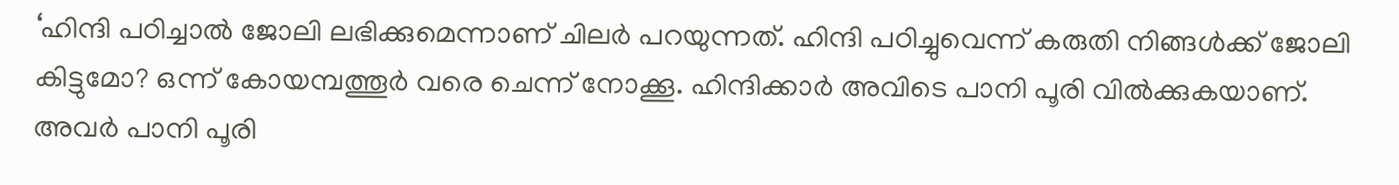‘ഹിന്ദി പഠിച്ചാല്‍ ജോലി ലഭിക്കുമെന്നാണ് ചിലര്‍ പറയുന്നത്. ഹിന്ദി പഠിച്ചുവെന്ന് കരുതി നിങ്ങള്‍ക്ക് ജോലി കിട്ടുമോ? ഒന്ന് കോയമ്പത്തൂര്‍ വരെ ചെന്ന് നോക്കൂ. ഹിന്ദിക്കാര്‍ അവിടെ പാനി പൂരി വില്‍ക്കുകയാണ്. അവര്‍ പാനി പൂരി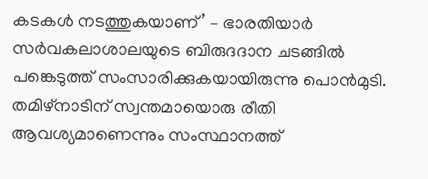കടകള്‍ നടത്തുകയാണ്’ – ഭാരതിയാര്‍ സര്‍വകലാശാലയുടെ ബിരുദദാന ചടങ്ങില്‍ പങ്കെടുത്ത് സംസാരിക്കുകയായിരുന്നു പൊന്‍മുടി. തമിഴ്‌നാടിന് സ്വന്തമായൊരു രീതി ആവശ്യമാണെന്നും സംസ്ഥാനത്ത്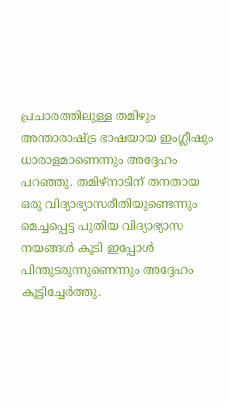പ്രചാരത്തിലുള്ള തമിഴും അന്താരാഷ്ട്ര ഭാഷയായ ഇംഗ്ലീഷും ധാരാളമാണെന്നും അദ്ദേഹം പറഞ്ഞു. തമിഴ്‌നാടിന് തനതായ ഒരു വിദ്യാഭ്യാസരീതിയുണ്ടെന്നും മെച്ചപ്പെട്ട പുതിയ വിദ്യാഭ്യാസ നയങ്ങള്‍ കൂടി ഇപ്പോള്‍ പിന്തുടരുന്നുണെന്നും അദ്ദേഹം കൂട്ടിച്ചേര്‍ത്തു.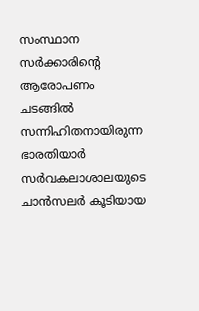സംസ്ഥാന സര്‍ക്കാരിന്റെ ആരോപണം ചടങ്ങില്‍ സന്നിഹിതനായിരുന്ന ഭാരതിയാര്‍ സര്‍വകലാശാലയുടെ ചാന്‍സലര്‍ കൂടിയായ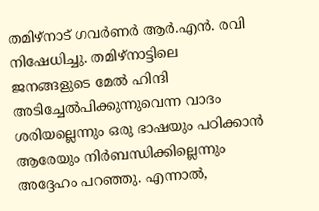തമിഴ്‌നാട് ഗവര്‍ണര്‍ ആര്‍.എന്‍. രവി നിഷേധിച്ചു. തമിഴ്‌നാട്ടിലെ ജനങ്ങളുടെ മേല്‍ ഹിന്ദി അടിച്ചേല്‍പിക്കുന്നുവെന്ന വാദം ശരിയല്ലെന്നും ഒരു ഭാഷയും പഠിക്കാന്‍ ആരേയും നിര്‍ബന്ധിക്കില്ലെന്നും അദ്ദേഹം പറഞ്ഞു. എന്നാല്‍,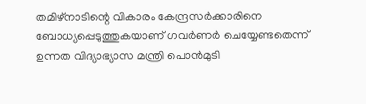തമിഴ്‌നാടിന്റെ വികാരം കേന്ദ്രസര്‍ക്കാരിനെ ബോധ്യപ്പെടുത്തുകയാണ് ഗവര്‍ണര്‍ ചെയ്യേണ്ടതെന്ന് ഉന്നത വിദ്യാഭ്യാസ മന്ത്രി പൊന്‍മുടി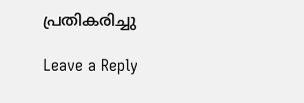പ്രതികരിച്ചു

Leave a Reply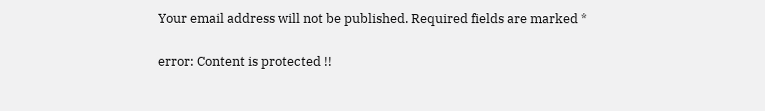Your email address will not be published. Required fields are marked *

error: Content is protected !!